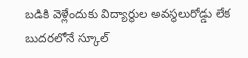బడికి వెళ్లేందుకు విద్యార్థుల అవస్థలురోడ్డు లేక బుదరలోనే స్కూల్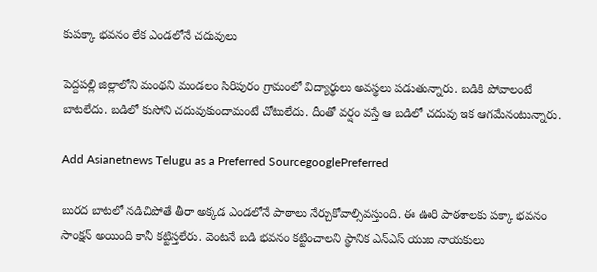కుపక్కా భవనం లేక ఎండలోనే చదువులు

పెద్దపల్లి జిల్లాలోని మంథని మండలం సిరిపురం గ్రామంలో విద్యార్థులు అవస్థలు పడుతున్నారు. బడికి పోవాలంటే బాటలేదు. బడిలో కుసోని చదువుకుందామంటే చోటులేదు. దీంతో వర్షం వస్తే ఆ బడిలో చదువు ఇక ఆగమేనంటున్నారు.

Add Asianetnews Telugu as a Preferred SourcegooglePreferred

బురద బాటలో నడిచిపోతే తీరా అక్కడ ఎండలోనే పాఠాలు నేర్చుకోవాల్సివస్తుంది. ఈ ఊరి పాఠశాలకు పక్కా భవనం సాంక్షన్ అయింది కానీ కట్టిస్తలేరు. వెంటనే బడి భవనం కట్టించాలని స్థానిక ఎన్ఎస్ యుఐ నాయకులు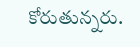కోరుతున్నరు.